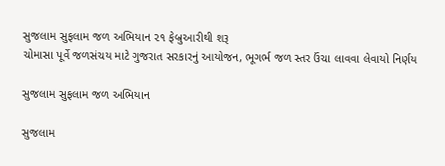સુજલામ સુફલામ જળ અભિયાન ૨૧ ફેબ્રુઆરીથી શરૂ
ચોમાસા પૂર્વે જળસંચય માટે ગુજરાત સરકારનું આયોજન, ભૂગર્ભ જળ સ્તર ઉંચા લાવવા લેવાયો નિર્ણય

સુજલામ સુફલામ જળ અભિયાન

સુજલામ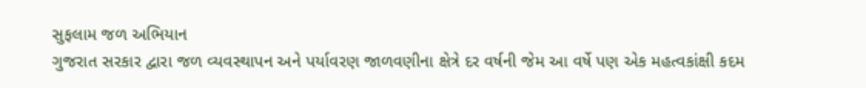સુફલામ જળ અભિયાન
ગુજરાત સરકાર દ્વારા જળ વ્યવસ્થાપન અને પર્યાવરણ જાળવણીના ક્ષેત્રે દર વર્ષની જેમ આ વર્ષે પણ એક મહત્વકાંક્ષી કદમ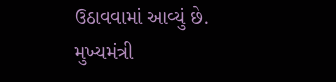ઉઠાવવામાં આવ્યું છે. મુખ્યમંત્રી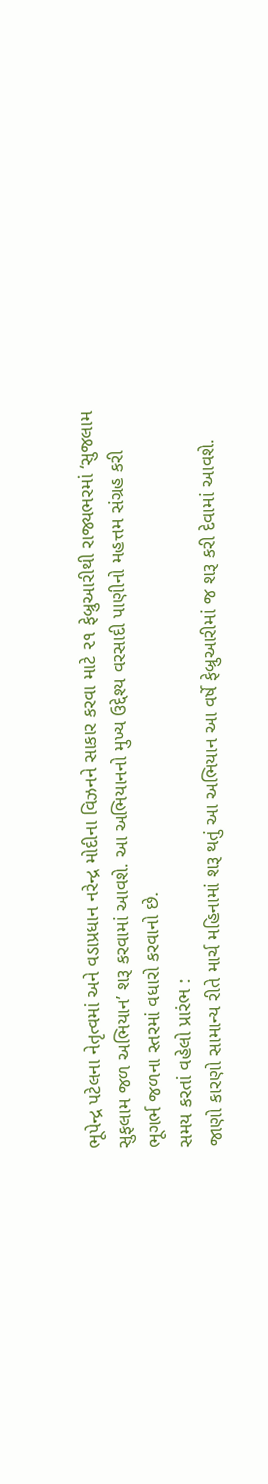ભૂપેન્દ્ર પટેલના નેતૃત્વમાં અને વડાપ્રધાન નરેન્દ્ર મોદીના વિઝનને સાકાર કરવા માટે ૨૧ ફેબ્રુઆરીથી રાજ્યભરમાં ‘સુજલામ સુફલામ જળ અભિયાન’ શરૂ કરવામાં આવશે. આ અભિયાનનો મુખ્ય ઉદ્દેશ્ય વરસાદી પાણીનો મહત્તમ સંગ્રહ કરી ભૂગર્ભ જળના સ્તરમાં વધારો કરવાનો છે.
સમય કરતાં વહેલો પ્રારંભ :
જાણો કારણો સામાન્ય રીતે માર્ચ મહિનામાં શરૂ થતું આ અભિયાન આ વર્ષે ફેબ્રુઆરીમાં જ શરૂ કરી દેવામાં આવશે.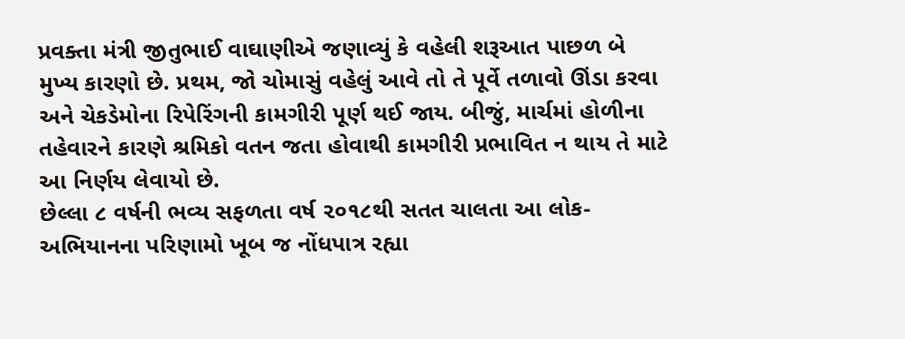પ્રવક્તા મંત્રી જીતુભાઈ વાઘાણીએ જણાવ્યું કે વહેલી શરૂઆત પાછળ બે મુખ્ય કારણો છે. પ્રથમ, જો ચોમાસું વહેલું આવે તો તે પૂર્વે તળાવો ઊંડા કરવા અને ચેકડેમોના રિપેરિંગની કામગીરી પૂર્ણ થઈ જાય. બીજું, માર્ચમાં હોળીના તહેવારને કારણે શ્રમિકો વતન જતા હોવાથી કામગીરી પ્રભાવિત ન થાય તે માટે આ નિર્ણય લેવાયો છે.
છેલ્લા ૮ વર્ષની ભવ્ય સફળતા વર્ષ ૨૦૧૮થી સતત ચાલતા આ લોક-અભિયાનના પરિણામો ખૂબ જ નોંધપાત્ર રહ્યા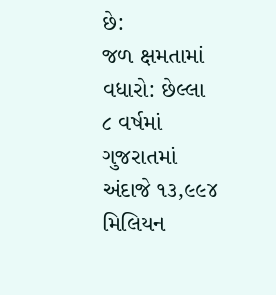છે:
જળ ક્ષમતામાં વધારો: છેલ્લા ૮ વર્ષમાં ગુજરાતમાં અંદાજે ૧૩,૯૯૪ મિલિયન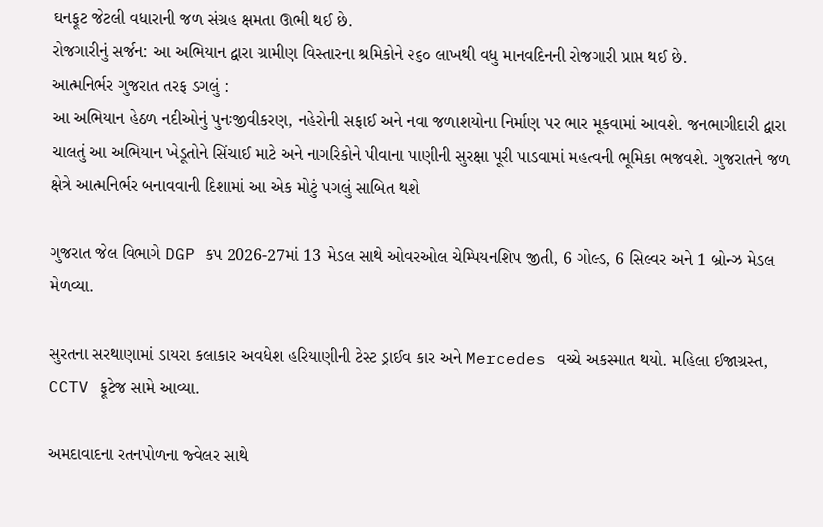ઘનફૂટ જેટલી વધારાની જળ સંગ્રહ ક્ષમતા ઊભી થઈ છે.
રોજગારીનું સર્જન: આ અભિયાન દ્વારા ગ્રામીણ વિસ્તારના શ્રમિકોને ૨૬૦ લાખથી વધુ માનવદિનની રોજગારી પ્રાપ્ત થઈ છે.
આત્મનિર્ભર ગુજરાત તરફ ડગલું :
આ અભિયાન હેઠળ નદીઓનું પુનઃજીવીકરણ, નહેરોની સફાઈ અને નવા જળાશયોના નિર્માણ પર ભાર મૂકવામાં આવશે. જનભાગીદારી દ્વારા ચાલતું આ અભિયાન ખેડૂતોને સિંચાઈ માટે અને નાગરિકોને પીવાના પાણીની સુરક્ષા પૂરી પાડવામાં મહત્વની ભૂમિકા ભજવશે. ગુજરાતને જળ ક્ષેત્રે આત્મનિર્ભર બનાવવાની દિશામાં આ એક મોટું પગલું સાબિત થશે

ગુજરાત જેલ વિભાગે DGP કપ 2026-27માં 13 મેડલ સાથે ઓવરઓલ ચેમ્પિયનશિપ જીતી, 6 ગોલ્ડ, 6 સિલ્વર અને 1 બ્રોન્ઝ મેડલ મેળવ્યા.

સુરતના સરથાણામાં ડાયરા કલાકાર અવધેશ હરિયાણીની ટેસ્ટ ડ્રાઈવ કાર અને Mercedes વચ્ચે અકસ્માત થયો. મહિલા ઈજાગ્રસ્ત, CCTV ફૂટેજ સામે આવ્યા.

અમદાવાદના રતનપોળના જ્વેલર સાથે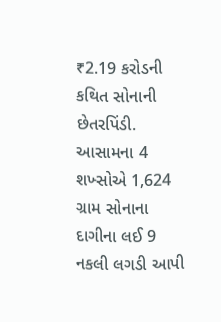₹2.19 કરોડની કથિત સોનાની છેતરપિંડી. આસામના 4 શખ્સોએ 1,624 ગ્રામ સોનાના દાગીના લઈ 9 નકલી લગડી આપી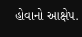હોવાનો આક્ષેપ.